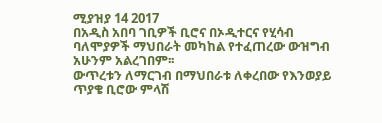ሚያዝያ 14 2017
በአዲስ አበባ ገቢዎች ቢሮና በኦዲተርና የሂሳብ ባለሞያዎች ማህበራት መካከል የተፈጠረው ውዝግብ አሁንም አልረገበም፡፡
ውጥረቱን ለማርገብ በማህበራቱ ለቀረበው የእንወያይ ጥያቄ ቢሮው ምላሽ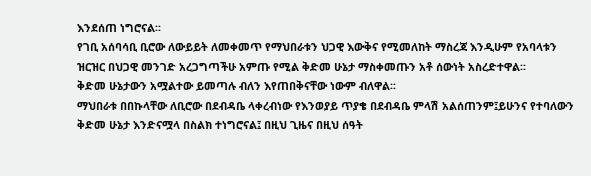እንደሰጠ ነግሮናል፡፡
የገቢ አሰባሳቢ ቢሮው ለውይይት ለመቀመጥ የማህበራቱን ህጋዊ እውቅና የሚመለከት ማስረጃ እንዲሁም የአባላቱን ዝርዝር በህጋዊ መንገድ አረጋግጣችሁ አምጡ የሚል ቅድመ ሁኔታ ማስቀመጡን አቶ ሰውነት አስረድተዋል፡፡
ቅድመ ሁኔታውን አሟልተው ይመጣሉ ብለን እየጠበቅናቸው ነውም ብለዋል፡፡
ማህበራቱ በበኩላቸው ለቢሮው በደብዳቤ ላቀረብነው የእንወያይ ጥያቄ በደብዳቤ ምላሽ አልሰጠንም፤ይሁንና የተባለውን ቅድመ ሁኔታ እንድናሟላ በስልክ ተነግሮናል፤ በዚህ ጊዜና በዚህ ሰዓት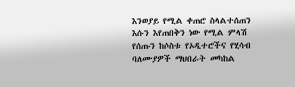እንወያይ የሚል ቀጠሮ ስላልተሰጠን እሱን እየጠበቅን ነው የሚል ምላሽ የሰጡን ከሶስቱ የኦዲተሮችና የሂሳብ ባለሙያዎች ማህበራት መካከል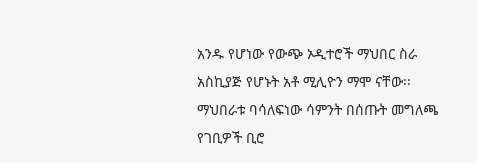አንዱ የሆነው የውጭ ኦዲተሮች ማህበር ስራ አስኪያጅ የሆኑት አቶ ሚሊዮን ማሞ ናቸው፡፡
ማህበራቱ ባሳለፍነው ሳምንት በሰጡት መግለጫ የገቢዎች ቢሮ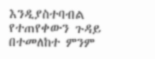እንዲያስተባብል የተጠየቀውን ጉዳይ በተመለከተ ምንም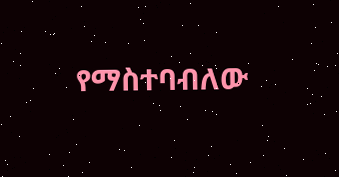የማስተባብለው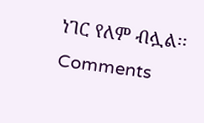ነገር የለም ብሏል፡፡
Comments